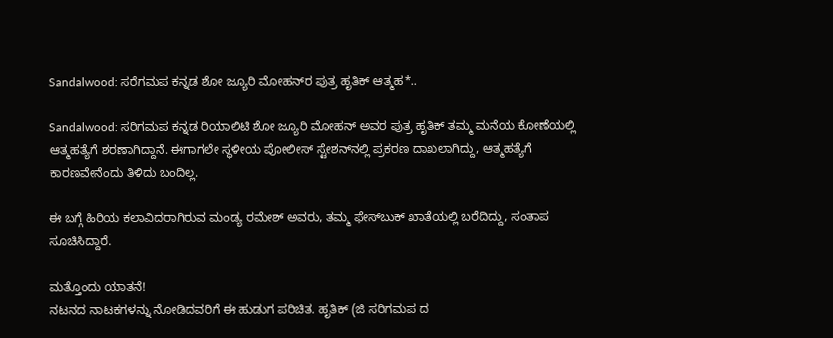Sandalwood: ಸರೆಗಮಪ ಕನ್ನಡ ಶೋ ಜ್ಯೂರಿ ಮೋಹನ್‌ರ ಪುತ್ರ ಹೃತಿಕ್ ಆತ್ಮಹ*..

Sandalwood: ಸರಿಗಮಪ ಕನ್ನಡ ರಿಯಾಲಿಟಿ ಶೋ ಜ್ಯೂರಿ ಮೋಹನ್‌ ಅವರ ಪುತ್ರ ಹೃತಿಕ್ ತಮ್ಮ ಮನೆಯ ಕೋಣೆಯಲ್ಲಿ ಆತ್ಮಹತ್ಯೆಗೆ ಶರಣಾಗಿದ್ದಾನೆ. ಈಗಾಗಲೇ ಸ್ಥಳೀಯ ಪೋಲೀಸ್ ಸ್ಟೇಶನ್‌ನಲ್ಲಿ ಪ್ರಕರಣ ದಾಖಲಾಗಿದ್ದು, ಆತ್ಮಹತ್ಯೆಗೆ ಕಾರಣವೇನೆಂದು ತಿಳಿದು ಬಂದಿಲ್ಲ.

ಈ ಬಗ್ಗೆ ಹಿರಿಯ ಕಲಾವಿದರಾಗಿರುವ ಮಂಡ್ಯ ರಮೇಶ್ ಅವರು, ತಮ್ಮ ಫೇಸ್‌ಬುಕ್ ಖಾತೆಯಲ್ಲಿ ಬರೆದಿದ್ದು, ಸಂತಾಪ ಸೂಚಿಸಿದ್ದಾರೆ.

ಮತ್ತೊಂದು ಯಾತನೆ!
ನಟನದ ನಾಟಕಗಳನ್ನು ನೋಡಿದವರಿಗೆ ಈ ಹುಡುಗ ಪರಿಚಿತ. ಹೃತಿಕ್ (ಜಿ‌‌ ಸರಿಗಮಪ ದ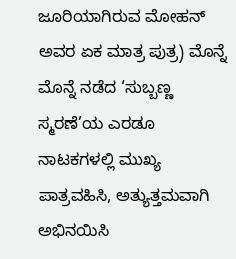ಜೂರಿಯಾಗಿರುವ ಮೋಹನ್ ಅವರ ಏಕ ಮಾತ್ರ ಪುತ್ರ) ಮೊನ್ನೆ ಮೊನ್ನೆ ನಡೆದ ‘ಸುಬ್ಬಣ್ಣ ಸ್ಮರಣೆ’ಯ ಎರಡೂ ನಾಟಕಗಳಲ್ಲಿ ಮುಖ್ಯ ಪಾತ್ರವಹಿಸಿ, ಅತ್ಯುತ್ತಮವಾಗಿ ಅಭಿನಯಿಸಿ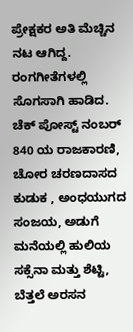ಪ್ರೇಕ್ಷಕರ ಅತಿ ಮೆಚ್ಚಿನ ನಟ ಆಗಿದ್ದ.
ರಂಗಗೀತೆಗಳಲ್ಲಿ ಸೊಗಸಾಗಿ ಹಾಡಿದ. ಚೆಕ್ ಪೋಸ್ಟ್ ನಂಬರ್ 840 ಯ ರಾಜಕಾರಣಿ, ಚೋರ ಚರಣದಾಸದ ಕುಡುಕ , ಅಂಧಯುಗದ ಸಂಜಯ, ಅಡುಗೆ ಮನೆಯಲ್ಲಿ ಹುಲಿಯ ಸಕ್ಸೆನಾ ಮತ್ತು ಶೆಟ್ಟಿ, ಬೆತ್ತಲೆ ಅರಸನ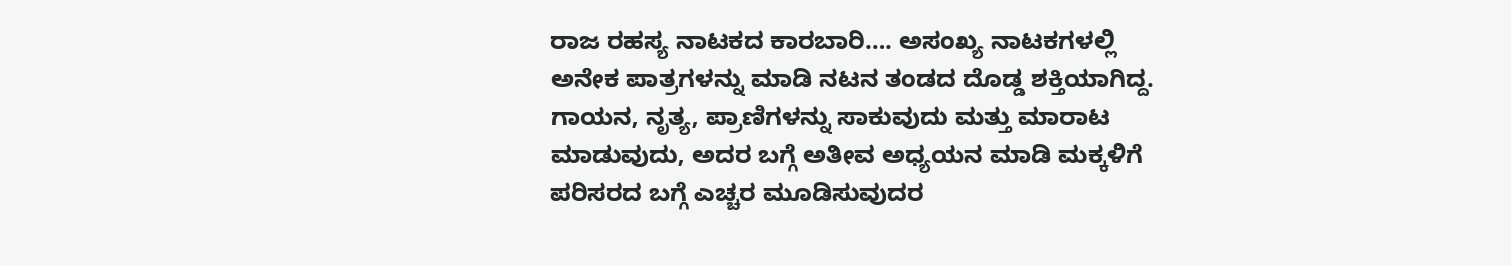ರಾಜ ರಹಸ್ಯ ನಾಟಕದ ಕಾರಬಾರಿ…. ಅಸಂಖ್ಯ ನಾಟಕಗಳಲ್ಲಿ ಅನೇಕ ಪಾತ್ರಗಳನ್ನು ಮಾಡಿ ನಟನ ತಂಡದ ದೊಡ್ಡ ಶಕ್ತಿಯಾಗಿದ್ದ. ಗಾಯನ, ನೃತ್ಯ, ಪ್ರಾಣಿಗಳನ್ನು ಸಾಕುವುದು ಮತ್ತು ಮಾರಾಟ ಮಾಡುವುದು, ಅದರ ಬಗ್ಗೆ ಅತೀವ ಅಧ್ಯಯನ ಮಾಡಿ ಮಕ್ಕಳಿಗೆ ಪರಿಸರದ ಬಗ್ಗೆ ಎಚ್ಚರ ಮೂಡಿಸುವುದರ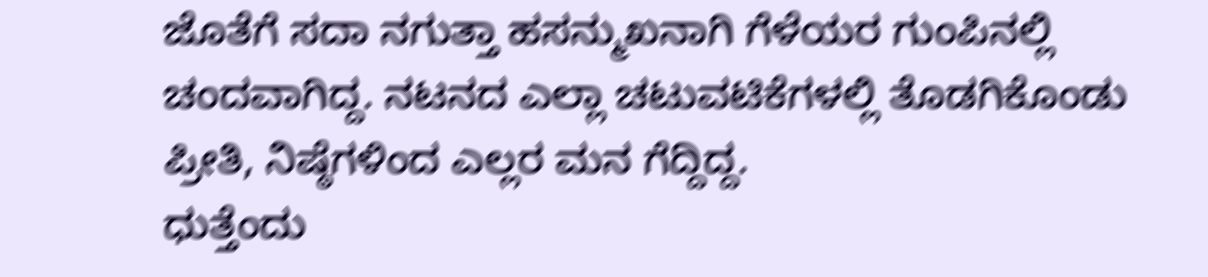ಜೊತೆಗೆ ಸದಾ ನಗುತ್ತಾ ಹಸನ್ಮುಖನಾಗಿ ಗೆಳೆಯರ ಗುಂಪಿನಲ್ಲಿ ಚಂದವಾಗಿದ್ದ. ನಟನದ ಎಲ್ಲಾ ಚಟುವಟಿಕೆಗಳಲ್ಲಿ ತೊಡಗಿಕೊಂಡು ಪ್ರೀತಿ, ನಿಷ್ಠೆಗಳಿಂದ ಎಲ್ಲರ ಮನ ಗೆದ್ದಿದ್ದ.
ಧುತ್ತೆಂದು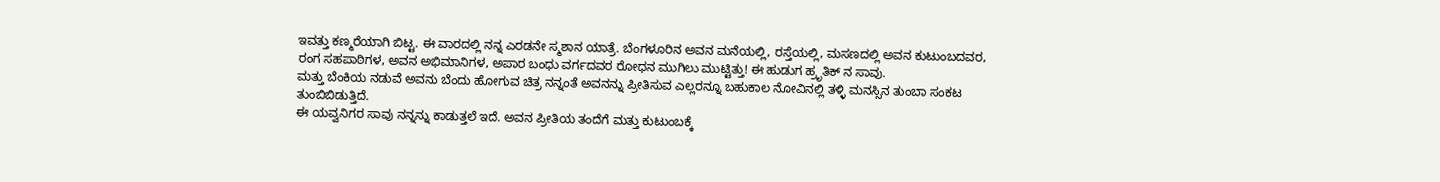ಇವತ್ತು ಕಣ್ಮರೆಯಾಗಿ ಬಿಟ್ಟ. ಈ ವಾರದಲ್ಲಿ ನನ್ನ ಎರಡನೇ ಸ್ಮಶಾನ ಯಾತ್ರೆ. ಬೆಂಗಳೂರಿನ ಅವನ ಮನೆಯಲ್ಲಿ, ರಸ್ತೆಯಲ್ಲಿ, ಮಸಣದಲ್ಲಿ ಅವನ ಕುಟುಂಬದವರ, ರಂಗ ಸಹಪಾಠಿಗಳ, ಅವನ ಅಭಿಮಾನಿಗಳ, ಅಪಾರ ಬಂಧು ವರ್ಗದವರ ರೋಧನ ಮುಗಿಲು ಮುಟ್ಟಿತ್ತು! ಈ ಹುಡುಗ ಹ್ರೃತಿಕ್ ನ ಸಾವು.
ಮತ್ತು ಬೆಂಕಿಯ ನಡುವೆ ಅವನು ಬೆಂದು ಹೋಗುವ ಚಿತ್ರ ನನ್ನಂತೆ ಅವನನ್ನು ಪ್ರೀತಿಸುವ ಎಲ್ಲರನ್ನೂ ಬಹುಕಾಲ ನೋವಿನಲ್ಲಿ ತಳ್ಳಿ ಮನಸ್ಸಿನ ತುಂಬಾ ಸಂಕಟ ತುಂಬಿಬಿಡುತ್ತಿದೆ.
ಈ ಯವ್ವನಿಗರ ಸಾವು ನನ್ನನ್ನು ಕಾಡುತ್ತಲೆ ಇದೆ. ಅವನ ಪ್ರೀತಿಯ ತಂದೆಗೆ ಮತ್ತು ಕುಟುಂಬಕ್ಕೆ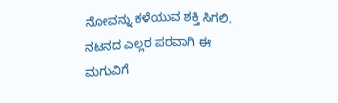ನೋವನ್ನು ಕಳೆಯುವ ಶಕ್ತಿ ಸಿಗಲಿ. ನಟನದ ಎಲ್ಲರ ಪರವಾಗಿ ಈ ಮಗುವಿಗೆ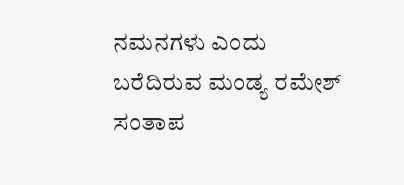ನಮನಗಳು ಎಂದು ಬರೆದಿರುವ ಮಂಡ್ಯ ರಮೇಶ್ ಸಂತಾಪ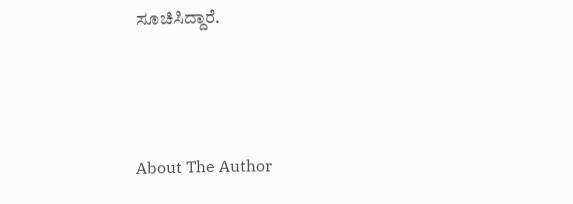ಸೂಚಿಸಿದ್ದಾರೆ.



About The Author